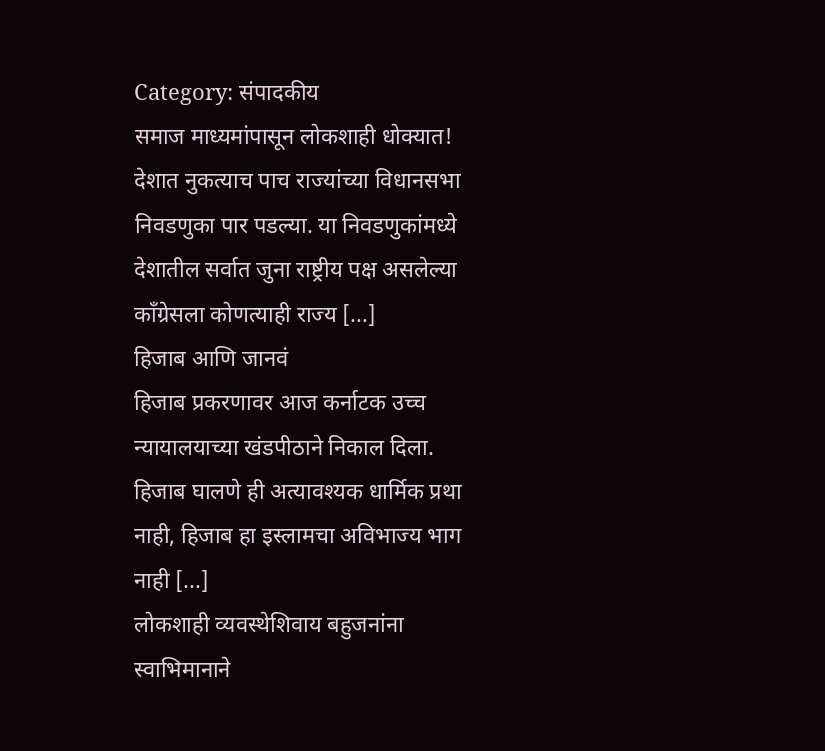Category: संपादकीय
समाज माध्यमांपासून लोकशाही धोक्यात!
देशात नुकत्याच पाच राज्यांच्या विधानसभा निवडणुका पार पडल्या. या निवडणुकांमध्ये देशातील सर्वात जुना राष्ट्रीय पक्ष असलेल्या काँग्रेसला कोणत्याही राज्य [...]
हिजाब आणि जानवं
हिजाब प्रकरणावर आज कर्नाटक उच्च न्यायालयाच्या खंडपीठाने निकाल दिला. हिजाब घालणे ही अत्यावश्यक धार्मिक प्रथा नाही, हिजाब हा इस्लामचा अविभाज्य भाग नाही [...]
लोकशाही व्यवस्थेशिवाय बहुजनांना स्वाभिमानाने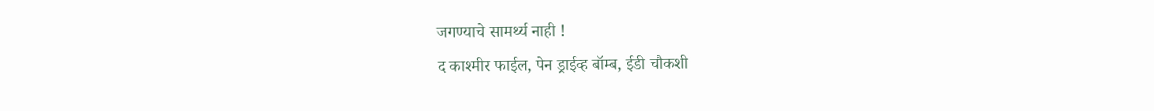जगण्याचे सामर्थ्य नाही !
द काश्मीर फाईल, पेन ड्राईव्ह बॉम्ब, ईडी चौकशी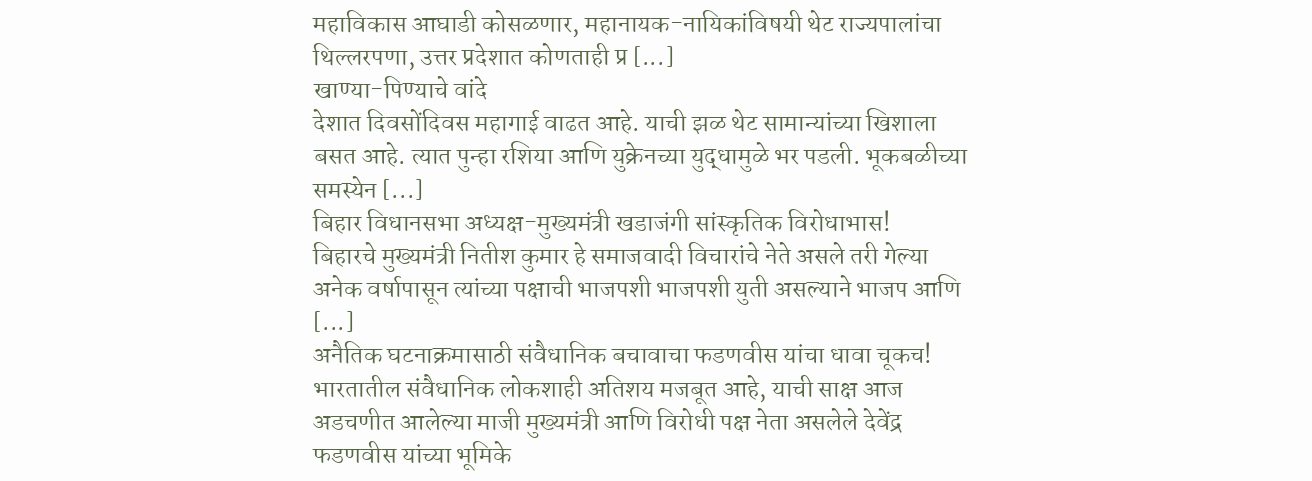महाविकास आघाडी कोसळणार, महानायक-नायिकांविषयी थेट राज्यपालांचा थिल्लरपणा, उत्तर प्रदेशात कोणताही प्र [...]
खाण्या-पिण्याचे वांदे
देशात दिवसोंदिवस महागाई वाढत आहे. याची झळ थेट सामान्यांच्या खिशाला बसत आहे. त्यात पुन्हा रशिया आणि युक्रेनच्या युद्धामुळे भर पडली. भूकबळीच्या समस्येन [...]
बिहार विधानसभा अध्यक्ष-मुख्यमंत्री खडाजंगी सांस्कृतिक विरोधाभास!
बिहारचे मुख्यमंत्री नितीश कुमार हे समाजवादी विचारांचे नेते असले तरी गेल्या अनेक वर्षापासून त्यांच्या पक्षाची भाजपशी भाजपशी युती असल्याने भाजप आणि [...]
अनैतिक घटनाक्रमासाठी संवैधानिक बचावाचा फडणवीस यांचा धावा चूकच!
भारतातील संवैधानिक लोकशाही अतिशय मजबूत आहे, याची साक्ष आज अडचणीत आलेल्या माजी मुख्यमंत्री आणि विरोधी पक्ष नेता असलेले देवेंद्र फडणवीस यांच्या भूमिके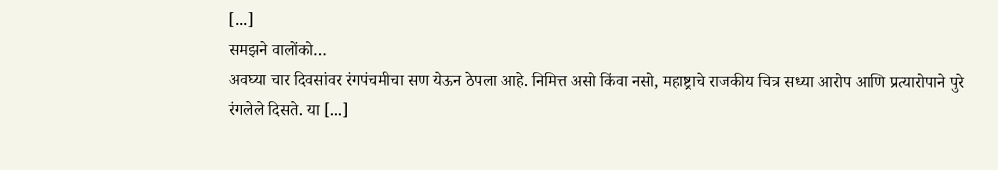[...]
समझने वालोंको…
अवघ्या चार दिवसांवर रंगपंचमीचा सण येऊन ठेपला आहे. निमित्त असो किंवा नसो, महाष्ट्राचे राजकीय चित्र सध्या आरोप आणि प्रत्यारोपाने पुरे रंगलेले दिसते. या [...]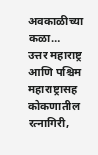अवकाळीच्या कळा…
उत्तर महाराष्ट्र आणि पश्चिम महाराष्ट्रासह कोकणातील रत्नागिरी,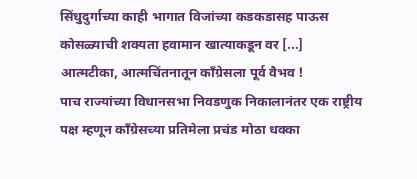सिंधुदुर्गाच्या काही भागात विजांच्या कडकडासह पाऊस कोसळ्याची शक्यता हवामान खात्याकडून वर [...]
आत्मटीका, आत्मचिंतनातून कॉंग्रेसला पूर्व वैभव !
पाच राज्यांच्या विधानसभा निवडणुक निकालानंतर एक राष्ट्रीय पक्ष म्हणून काँग्रेसच्या प्रतिमेला प्रचंड मोठा धक्का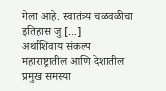गेला आहे. स्वातंत्र्य चळवळीचा इतिहास जु [...]
अर्थाशिवाय संकल्प
महाराष्ट्रातील आणि देशातील प्रमुख समस्या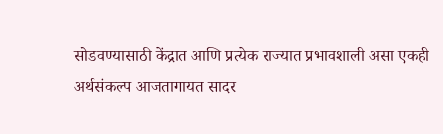सोडवण्यासाठी केंद्रात आणि प्रत्येक राज्यात प्रभावशाली असा एकही अर्थसंकल्प आजतागायत सादर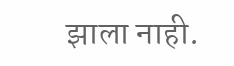झाला नाही.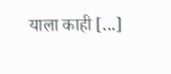याला काही [...]